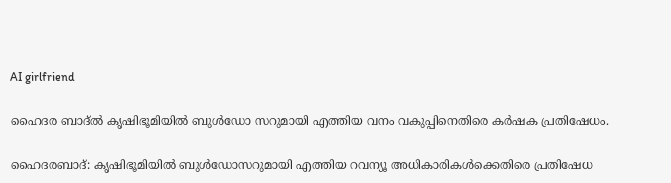AI girlfriend

ഹൈദര ബാദ്ൽ കൃഷിഭൂമിയിൽ ബുൾഡോ സറുമായി എത്തിയ വനം വകുപ്പിനെതിരെ കർഷക പ്രതിഷേധം.

ഹൈദരബാദ്: കൃഷിഭൂമിയിൽ ബുൾഡോസറുമായി എത്തിയ റവന്യൂ അധികാരികൾക്കെതിരെ പ്രതിഷേധ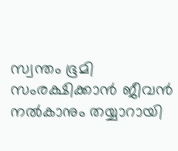സ്വന്തം ഭൂമി സംരക്ഷിക്കാൻ ജീവൻ നൽകാനും തയ്യാറായി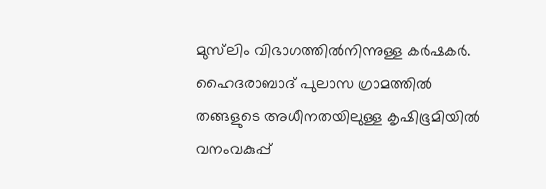മുസ്‍ലിം വിഭാഗത്തിൽനിന്നുള്ള കർഷകർ. ഹൈദരാബാദ് പുലാസ ഗ്രാമത്തിൽ തങ്ങളുടെ അധീനതയിലുള്ള കൃഷിഭൂമിയിൽ വനംവകുപ്പ്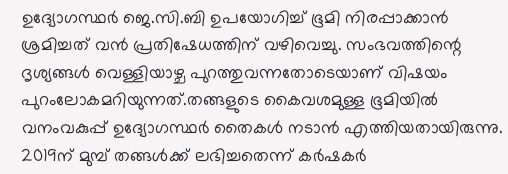ഉദ്യോഗസ്ഥർ ജെ.സി.ബി ഉപയോഗിച്ച് ഭൂമി നിരപ്പാക്കാൻ ശ്രമിച്ചത് വൻ പ്രതിഷേധത്തിന് വഴിവെച്ചു. സംഭവത്തിന്റെ ദൃശ്യങ്ങൾ വെള്ളിയാഴ്ച പുറത്തുവന്നതോടെയാണ് വിഷയം പുറംലോകമറിയുന്നത്.തങ്ങളുടെ കൈവശമുള്ള ഭൂമിയിൽ വനംവകുപ്പ് ഉദ്യോഗസ്ഥർ തൈകൾ നടാൻ എത്തിയതായിരുന്നു. 2019ന് മുമ്പ് തങ്ങൾക്ക് ലഭിച്ചതെന്ന് കർഷകർ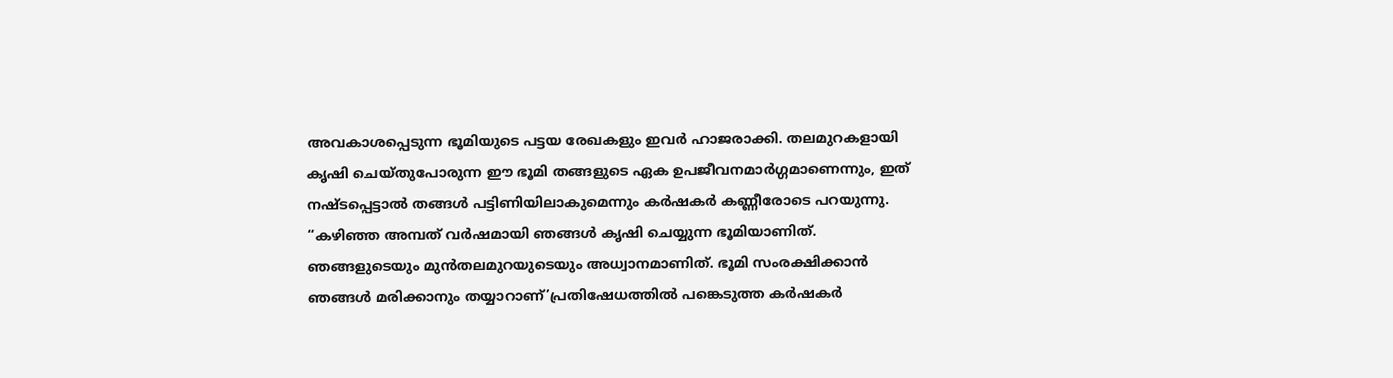അവകാശപ്പെടുന്ന ഭൂമിയുടെ പട്ടയ രേഖകളും ഇവർ ഹാജരാക്കി. തലമുറകളായി കൃഷി ചെയ്തുപോരുന്ന ഈ ഭൂമി തങ്ങളുടെ ഏക ഉപജീവനമാർഗ്ഗമാണെന്നും, ഇത് നഷ്ടപ്പെട്ടാൽ തങ്ങൾ പട്ടിണിയിലാകുമെന്നും കർഷകർ കണ്ണീരോടെ പറയുന്നു.
“കഴിഞ്ഞ അമ്പത് വർഷമായി ഞങ്ങൾ കൃഷി ചെയ്യുന്ന ഭൂമിയാണിത്. ഞങ്ങളുടെയും മുൻതലമുറയുടെയും അധ്വാനമാണിത്. ഭൂമി സംരക്ഷിക്കാൻ ഞങ്ങൾ മരിക്കാനും തയ്യാറാണ്’പ്രതിഷേധത്തിൽ പങ്കെടുത്ത കർഷകർ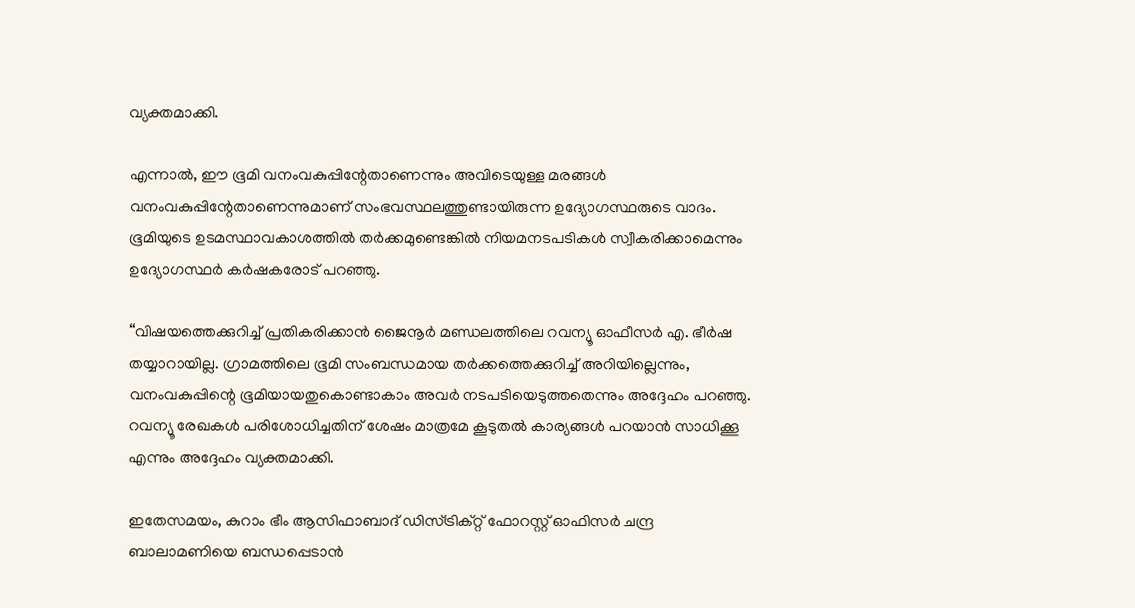വ്യക്തമാക്കി.

എന്നാൽ, ഈ ഭൂമി വനംവകുപ്പിന്റേതാണെന്നും അവിടെയുള്ള മരങ്ങൾ വനംവകുപ്പിന്റേതാണെന്നുമാണ് സംഭവസ്ഥലത്തുണ്ടായിരുന്ന ഉദ്യോഗസ്ഥരുടെ വാദം. ഭൂമിയുടെ ഉടമസ്ഥാവകാശത്തിൽ തർക്കമുണ്ടെങ്കിൽ നിയമനടപടികൾ സ്വീകരിക്കാമെന്നും ഉദ്യോഗസ്ഥർ കർഷകരോട് പറഞ്ഞു.

“വിഷയത്തെക്കുറിച്ച് പ്രതികരിക്കാൻ ജൈനൂർ മണ്ഡലത്തിലെ റവന്യൂ ഓഫീസർ എ. ഭീർഷ തയ്യാറായില്ല. ഗ്രാമത്തിലെ ഭൂമി സംബന്ധമായ തർക്കത്തെക്കുറിച്ച് അറിയില്ലെന്നും, വനംവകുപ്പിന്റെ ഭൂമിയായതുകൊണ്ടാകാം അവർ നടപടിയെടുത്തതെന്നും അദ്ദേഹം പറഞ്ഞു. റവന്യൂ രേഖകൾ പരിശോധിച്ചതിന് ശേഷം മാത്രമേ കൂടുതൽ കാര്യങ്ങൾ പറയാൻ സാധിക്കൂ എന്നും അദ്ദേഹം വ്യക്തമാക്കി.

ഇതേസമയം, കുറാം ഭീം ആസിഫാബാദ് ഡിസ്ട്രിക്റ്റ് ഫോറസ്റ്റ് ഓഫിസർ ചന്ദ്ര ബാലാമണിയെ ബന്ധപ്പെടാൻ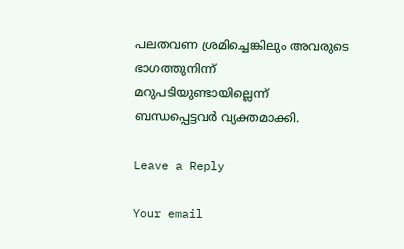പലതവണ ശ്രമിച്ചെങ്കിലും അവരുടെ ഭാഗത്തുനിന്ന് മറുപടിയുണ്ടായില്ലെന്ന് ബന്ധപ്പെട്ടവർ വ്യക്തമാക്കി.

Leave a Reply

Your email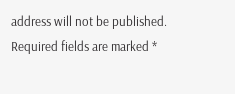address will not be published. Required fields are marked *